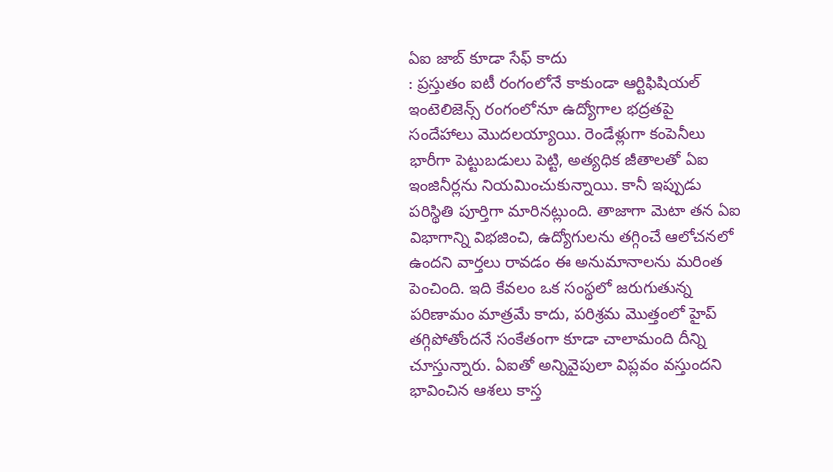ఏఐ జాబ్ కూడా సేఫ్ కాదు
: ప్రస్తుతం ఐటీ రంగంలోనే కాకుండా ఆర్టిఫిషియల్ ఇంటెలిజెన్స్ రంగంలోనూ ఉద్యోగాల భద్రతపై సందేహాలు మొదలయ్యాయి. రెండేళ్లుగా కంపెనీలు భారీగా పెట్టుబడులు పెట్టి, అత్యధిక జీతాలతో ఏఐ ఇంజినీర్లను నియమించుకున్నాయి. కానీ ఇప్పుడు పరిస్థితి పూర్తిగా మారినట్లుంది. తాజాగా మెటా తన ఏఐ విభాగాన్ని విభజించి, ఉద్యోగులను తగ్గించే ఆలోచనలో ఉందని వార్తలు రావడం ఈ అనుమానాలను మరింత పెంచింది. ఇది కేవలం ఒక సంస్థలో జరుగుతున్న పరిణామం మాత్రమే కాదు, పరిశ్రమ మొత్తంలో హైప్ తగ్గిపోతోందనే సంకేతంగా కూడా చాలామంది దీన్ని చూస్తున్నారు. ఏఐతో అన్నివైపులా విప్లవం వస్తుందని భావించిన ఆశలు కాస్త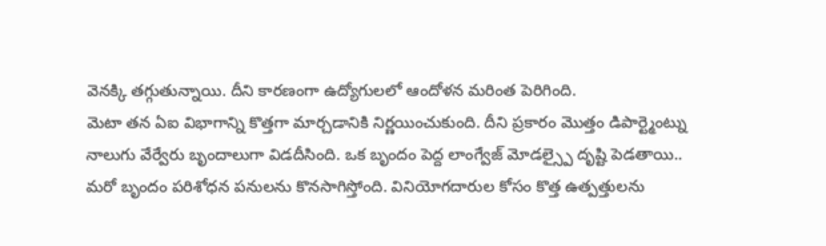వెనక్కి తగ్గుతున్నాయి. దీని కారణంగా ఉద్యోగులలో ఆందోళన మరింత పెరిగింది.
మెటా తన ఏఐ విభాగాన్ని కొత్తగా మార్చడానికి నిర్ణయించుకుంది. దీని ప్రకారం మొత్తం డిపార్ట్మెంట్ను నాలుగు వేర్వేరు బృందాలుగా విడదీసింది. ఒక బృందం పెద్ద లాంగ్వేజ్ మోడల్స్పై దృష్టి పెడతాయి.. మరో బృందం పరిశోధన పనులను కొనసాగిస్తోంది. వినియోగదారుల కోసం కొత్త ఉత్పత్తులను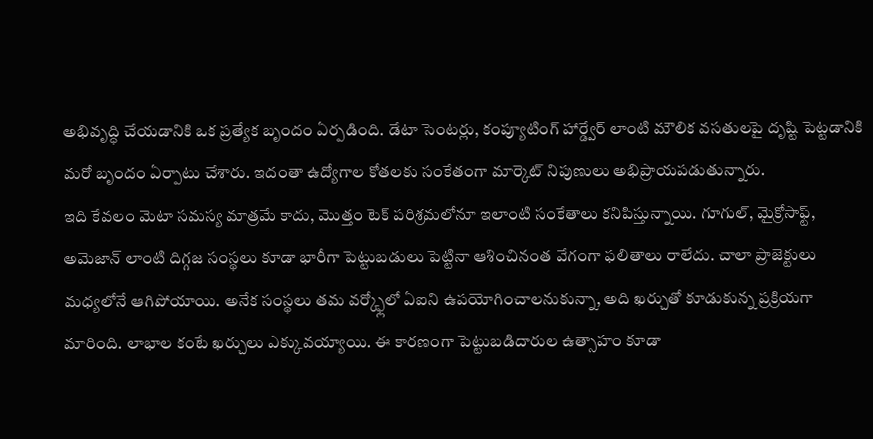అభివృద్ధి చేయడానికి ఒక ప్రత్యేక బృందం ఏర్పడింది. డేటా సెంటర్లు, కంప్యూటింగ్ హార్డ్వేర్ లాంటి మౌలిక వసతులపై దృష్టి పెట్టడానికి మరో బృందం ఏర్పాటు చేశారు. ఇదంతా ఉద్యోగాల కోతలకు సంకేతంగా మార్కెట్ నిపుణులు అభిప్రాయపడుతున్నారు.
ఇది కేవలం మెటా సమస్య మాత్రమే కాదు, మొత్తం టెక్ పరిశ్రమలోనూ ఇలాంటి సంకేతాలు కనిపిస్తున్నాయి. గూగుల్, మైక్రోసాఫ్ట్, అమెజాన్ లాంటి దిగ్గజ సంస్థలు కూడా భారీగా పెట్టుబడులు పెట్టినా ఆశించినంత వేగంగా ఫలితాలు రాలేదు. చాలా ప్రాజెక్టులు మధ్యలోనే ఆగిపోయాయి. అనేక సంస్థలు తమ వర్క్ఫ్లోలో ఏఐని ఉపయోగించాలనుకున్నా, అది ఖర్చుతో కూడుకున్న ప్రక్రియగా మారింది. లాభాల కంటే ఖర్చులు ఎక్కువయ్యాయి. ఈ కారణంగా పెట్టుబడిదారుల ఉత్సాహం కూడా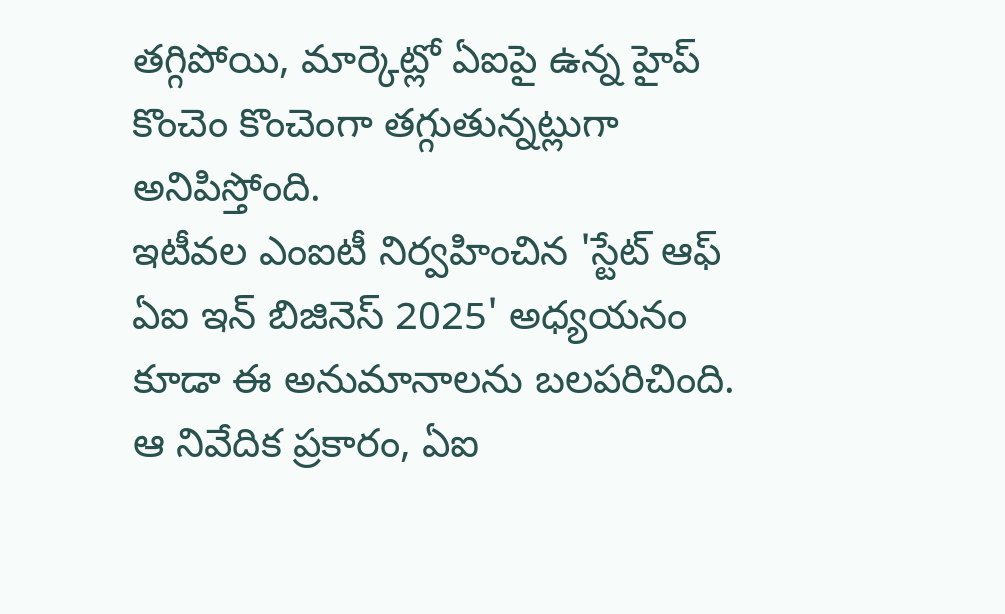తగ్గిపోయి, మార్కెట్లో ఏఐపై ఉన్న హైప్ కొంచెం కొంచెంగా తగ్గుతున్నట్లుగా అనిపిస్తోంది.
ఇటీవల ఎంఐటీ నిర్వహించిన 'స్టేట్ ఆఫ్ ఏఐ ఇన్ బిజినెస్ 2025' అధ్యయనం కూడా ఈ అనుమానాలను బలపరిచింది. ఆ నివేదిక ప్రకారం, ఏఐ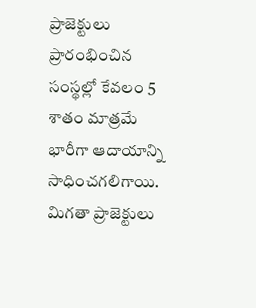ప్రాజెక్టులు ప్రారంభించిన సంస్థల్లో కేవలం 5 శాతం మాత్రమే భారీగా ఆదాయాన్ని సాధించగలిగాయి. మిగతా ప్రాజెక్టులు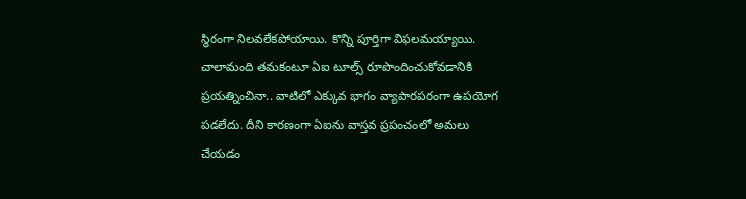స్థిరంగా నిలవలేకపోయాయి. కొన్ని పూర్తిగా విఫలమయ్యాయి. చాలామంది తమకంటూ ఏఐ టూల్స్ రూపొందించుకోవడానికి ప్రయత్నించినా.. వాటిలో ఎక్కువ భాగం వ్యాపారపరంగా ఉపయోగ పడలేదు. దీని కారణంగా ఏఐను వాస్తవ ప్రపంచంలో అమలు చేయడం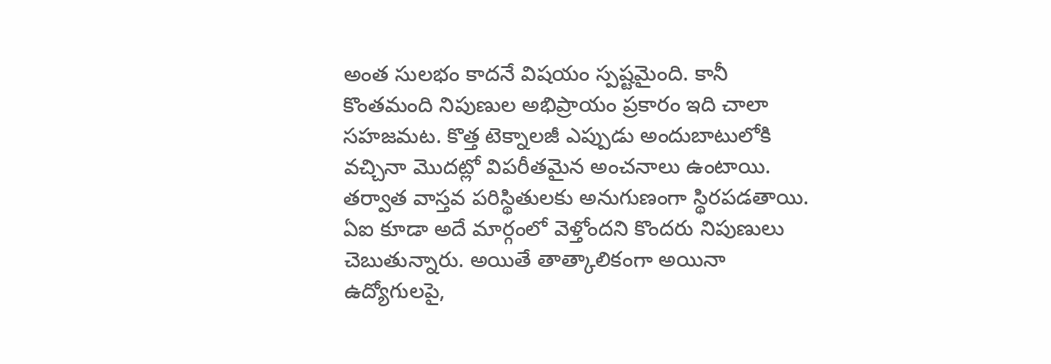అంత సులభం కాదనే విషయం స్పష్టమైంది. కానీ కొంతమంది నిపుణుల అభిప్రాయం ప్రకారం ఇది చాలా సహజమట. కొత్త టెక్నాలజీ ఎప్పుడు అందుబాటులోకి వచ్చినా మొదట్లో విపరీతమైన అంచనాలు ఉంటాయి. తర్వాత వాస్తవ పరిస్థితులకు అనుగుణంగా స్థిరపడతాయి. ఏఐ కూడా అదే మార్గంలో వెళ్తోందని కొందరు నిపుణులు చెబుతున్నారు. అయితే తాత్కాలికంగా అయినా ఉద్యోగులపై,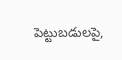పెట్టుబడులపై,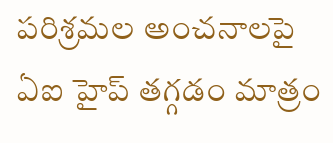పరిశ్రమల అంచనాలపై ఏఐ హైప్ తగ్గడం మాత్రం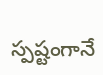స్పష్టంగానే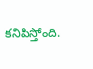కనిపిస్తోంది.